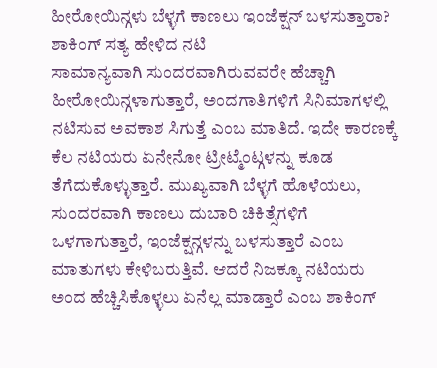ಹೀರೋಯಿನ್ಗಳು ಬೆಳ್ಳಗೆ ಕಾಣಲು ಇಂಜೆಕ್ಷನ್ ಬಳಸುತ್ತಾರಾ? ಶಾಕಿಂಗ್ ಸತ್ಯ ಹೇಳಿದ ನಟಿ
ಸಾಮಾನ್ಯವಾಗಿ ಸುಂದರವಾಗಿರುವವರೇ ಹೆಚ್ಚಾಗಿ ಹೀರೋಯಿನ್ಗಳಾಗುತ್ತಾರೆ, ಅಂದಗಾತಿಗಳಿಗೆ ಸಿನಿಮಾಗಳಲ್ಲಿ ನಟಿಸುವ ಅವಕಾಶ ಸಿಗುತ್ತೆ ಎಂಬ ಮಾತಿದೆ. ಇದೇ ಕಾರಣಕ್ಕೆ ಕೆಲ ನಟಿಯರು ಏನೇನೋ ಟ್ರೀಟ್ಮೆಂಟ್ಗಳನ್ನು ಕೂಡ ತೆಗೆದುಕೊಳ್ಳುತ್ತಾರೆ. ಮುಖ್ಯವಾಗಿ ಬೆಳ್ಳಗೆ ಹೊಳೆಯಲು, ಸುಂದರವಾಗಿ ಕಾಣಲು ದುಬಾರಿ ಚಿಕಿತ್ಸೆಗಳಿಗೆ ಒಳಗಾಗುತ್ತಾರೆ, ಇಂಜೆಕ್ಷನ್ಗಳನ್ನು ಬಳಸುತ್ತಾರೆ ಎಂಬ ಮಾತುಗಳು ಕೇಳಿಬರುತ್ತಿವೆ. ಆದರೆ ನಿಜಕ್ಕೂ ನಟಿಯರು ಅಂದ ಹೆಚ್ಚಿಸಿಕೊಳ್ಳಲು ಏನೆಲ್ಲ ಮಾಡ್ತಾರೆ ಎಂಬ ಶಾಕಿಂಗ್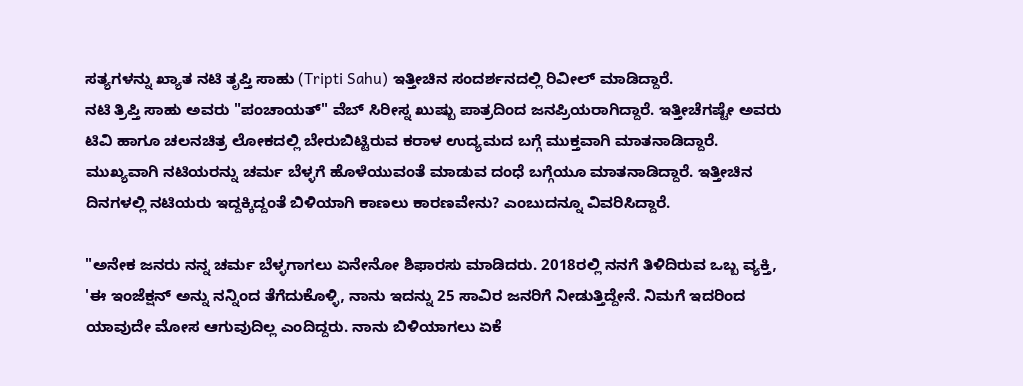ಸತ್ಯಗಳನ್ನು ಖ್ಯಾತ ನಟಿ ತೃಪ್ತಿ ಸಾಹು (Tripti Sahu) ಇತ್ತೀಚಿನ ಸಂದರ್ಶನದಲ್ಲಿ ರಿವೀಲ್ ಮಾಡಿದ್ದಾರೆ.
ನಟಿ ತ್ರಿಪ್ತಿ ಸಾಹು ಅವರು "ಪಂಚಾಯತ್" ವೆಬ್ ಸಿರೀಸ್ನ ಖುಷ್ಬು ಪಾತ್ರದಿಂದ ಜನಪ್ರಿಯರಾಗಿದ್ದಾರೆ. ಇತ್ತೀಚೆಗಷ್ಟೇ ಅವರು ಟಿವಿ ಹಾಗೂ ಚಲನಚಿತ್ರ ಲೋಕದಲ್ಲಿ ಬೇರುಬಿಟ್ಟಿರುವ ಕರಾಳ ಉದ್ಯಮದ ಬಗ್ಗೆ ಮುಕ್ತವಾಗಿ ಮಾತನಾಡಿದ್ದಾರೆ. ಮುಖ್ಯವಾಗಿ ನಟಿಯರನ್ನು ಚರ್ಮ ಬೆಳ್ಳಗೆ ಹೊಳೆಯುವಂತೆ ಮಾಡುವ ದಂಧೆ ಬಗ್ಗೆಯೂ ಮಾತನಾಡಿದ್ದಾರೆ. ಇತ್ತೀಚಿನ ದಿನಗಳಲ್ಲಿ ನಟಿಯರು ಇದ್ದಕ್ಕಿದ್ದಂತೆ ಬಿಳಿಯಾಗಿ ಕಾಣಲು ಕಾರಣವೇನು? ಎಂಬುದನ್ನೂ ವಿವರಿಸಿದ್ದಾರೆ.

"ಅನೇಕ ಜನರು ನನ್ನ ಚರ್ಮ ಬೆಳ್ಳಗಾಗಲು ಏನೇನೋ ಶಿಫಾರಸು ಮಾಡಿದರು. 2018ರಲ್ಲಿ ನನಗೆ ತಿಳಿದಿರುವ ಒಬ್ಬ ವ್ಯಕ್ತಿ, 'ಈ ಇಂಜೆಕ್ಷನ್ ಅನ್ನು ನನ್ನಿಂದ ತೆಗೆದುಕೊಳ್ಳಿ, ನಾನು ಇದನ್ನು 25 ಸಾವಿರ ಜನರಿಗೆ ನೀಡುತ್ತಿದ್ದೇನೆ. ನಿಮಗೆ ಇದರಿಂದ ಯಾವುದೇ ಮೋಸ ಆಗುವುದಿಲ್ಲ ಎಂದಿದ್ದರು. ನಾನು ಬಿಳಿಯಾಗಲು ಏಕೆ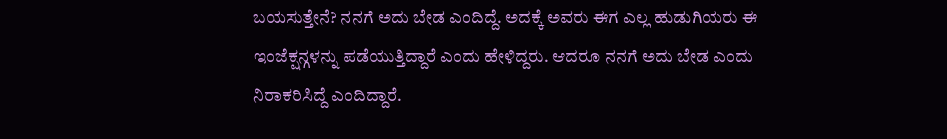ಬಯಸುತ್ತೇನೆ? ನನಗೆ ಅದು ಬೇಡ ಎಂದಿದ್ದೆ. ಅದಕ್ಕೆ ಅವರು ಈಗ ಎಲ್ಲ ಹುಡುಗಿಯರು ಈ ಇಂಜೆಕ್ಷನ್ಗಳನ್ನು ಪಡೆಯುತ್ತಿದ್ದಾರೆ ಎಂದು ಹೇಳಿದ್ದರು. ಆದರೂ ನನಗೆ ಅದು ಬೇಡ ಎಂದು ನಿರಾಕರಿಸಿದ್ದೆ ಎಂದಿದ್ದಾರೆ.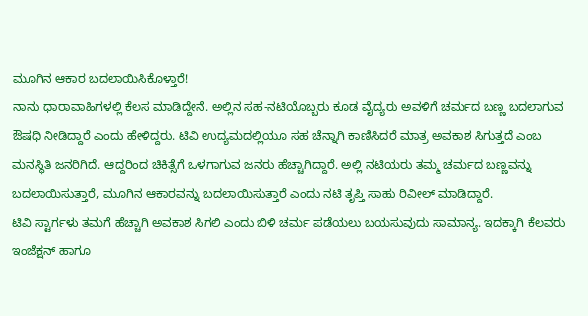ಮೂಗಿನ ಆಕಾರ ಬದಲಾಯಿಸಿಕೊಳ್ತಾರೆ!
ನಾನು ಧಾರಾವಾಹಿಗಳಲ್ಲಿ ಕೆಲಸ ಮಾಡಿದ್ದೇನೆ. ಅಲ್ಲಿನ ಸಹ-ನಟಿಯೊಬ್ಬರು ಕೂಡ ವೈದ್ಯರು ಅವಳಿಗೆ ಚರ್ಮದ ಬಣ್ಣ ಬದಲಾಗುವ ಔಷಧಿ ನೀಡಿದ್ದಾರೆ ಎಂದು ಹೇಳಿದ್ದರು. ಟಿವಿ ಉದ್ಯಮದಲ್ಲಿಯೂ ಸಹ ಚೆನ್ನಾಗಿ ಕಾಣಿಸಿದರೆ ಮಾತ್ರ ಅವಕಾಶ ಸಿಗುತ್ತದೆ ಎಂಬ ಮನಸ್ಥಿತಿ ಜನರಿಗಿದೆ. ಆದ್ದರಿಂದ ಚಿಕಿತ್ಸೆಗೆ ಒಳಗಾಗುವ ಜನರು ಹೆಚ್ಚಾಗಿದ್ದಾರೆ. ಅಲ್ಲಿ ನಟಿಯರು ತಮ್ಮ ಚರ್ಮದ ಬಣ್ಣವನ್ನು ಬದಲಾಯಿಸುತ್ತಾರೆ, ಮೂಗಿನ ಆಕಾರವನ್ನು ಬದಲಾಯಿಸುತ್ತಾರೆ ಎಂದು ನಟಿ ತೃಪ್ತಿ ಸಾಹು ರಿವೀಲ್ ಮಾಡಿದ್ದಾರೆ.
ಟಿವಿ ಸ್ಟಾರ್ಗಳು ತಮಗೆ ಹೆಚ್ಚಾಗಿ ಅವಕಾಶ ಸಿಗಲಿ ಎಂದು ಬಿಳಿ ಚರ್ಮ ಪಡೆಯಲು ಬಯಸುವುದು ಸಾಮಾನ್ಯ. ಇದಕ್ಕಾಗಿ ಕೆಲವರು ಇಂಜೆಕ್ಷನ್ ಹಾಗೂ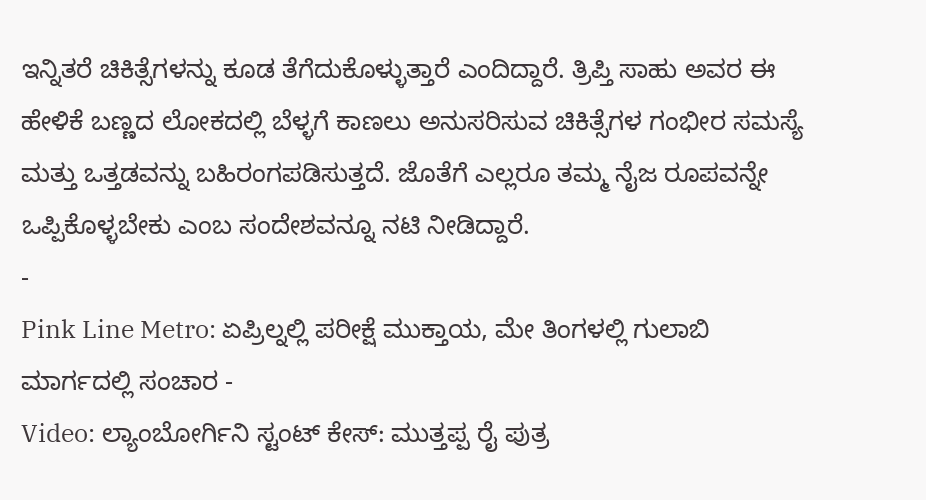ಇನ್ನಿತರೆ ಚಿಕಿತ್ಸೆಗಳನ್ನು ಕೂಡ ತೆಗೆದುಕೊಳ್ಳುತ್ತಾರೆ ಎಂದಿದ್ದಾರೆ. ತ್ರಿಪ್ತಿ ಸಾಹು ಅವರ ಈ ಹೇಳಿಕೆ ಬಣ್ಣದ ಲೋಕದಲ್ಲಿ ಬೆಳ್ಳಗೆ ಕಾಣಲು ಅನುಸರಿಸುವ ಚಿಕಿತ್ಸೆಗಳ ಗಂಭೀರ ಸಮಸ್ಯೆ ಮತ್ತು ಒತ್ತಡವನ್ನು ಬಹಿರಂಗಪಡಿಸುತ್ತದೆ. ಜೊತೆಗೆ ಎಲ್ಲರೂ ತಮ್ಮ ನೈಜ ರೂಪವನ್ನೇ ಒಪ್ಪಿಕೊಳ್ಳಬೇಕು ಎಂಬ ಸಂದೇಶವನ್ನೂ ನಟಿ ನೀಡಿದ್ದಾರೆ.
-
Pink Line Metro: ಏಪ್ರಿಲ್ನಲ್ಲಿ ಪರೀಕ್ಷೆ ಮುಕ್ತಾಯ, ಮೇ ತಿಂಗಳಲ್ಲಿ ಗುಲಾಬಿ ಮಾರ್ಗದಲ್ಲಿ ಸಂಚಾರ -
Video: ಲ್ಯಾಂಬೋರ್ಗಿನಿ ಸ್ಟಂಟ್ ಕೇಸ್: ಮುತ್ತಪ್ಪ ರೈ ಪುತ್ರ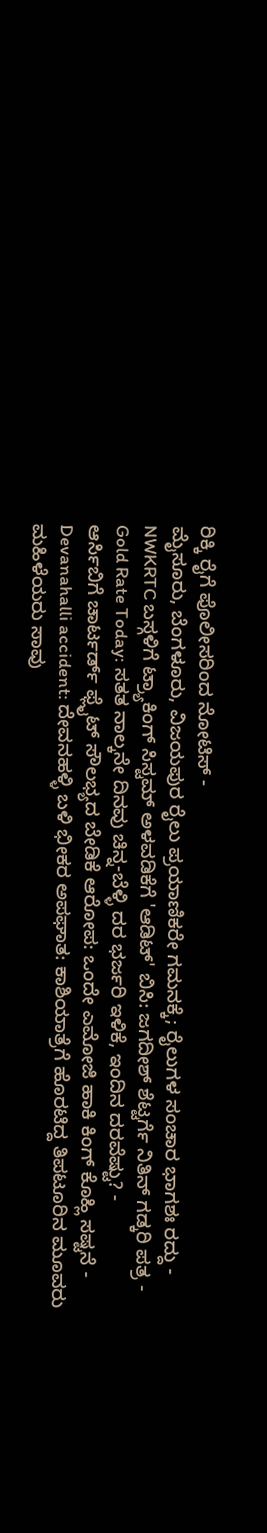ರಿಕ್ಕಿ ರೈಗೆ ಪೊಲೀಸರಿಂದ ನೋಟಿಸ್ -
ಮೈಸೂರು, ಬೆಂಗಳೂರು, ವಿಜಯಪುರ ರೈಲು ಪ್ರಯಾಣಿಕರೇ ಗಮನಕ್ಕೆ; ರೈಲುಗಳ ಸಂಚಾರ ಭಾಗಶಃ ರದ್ದು -
NWKRTC ಬಸ್ಗಳಿಗೆ ಟ್ರ್ಯಾಕಿಂಗ್ ಸಿಸ್ಟಮ್ ಅಳವಡಿಕೆಗೆ 'ಆಡಿಟ್' ಬಿಸಿ: ಜಗದೀಶ್ ಶೆಟ್ಟರ್ಗೆ ನಿತಿನ್ ಗಡ್ಕರಿ ಪತ್ರ -
Gold Rate Today: ಸತತ ನಾಲ್ಕನೇ ದಿನವು ಚಿನ್ನ-ಬೆಳ್ಳಿ ದರ ಭರ್ಜರಿ ಇಳಿಕೆ, ಇಂದಿನ ದರವೆಷ್ಟು? -
ಆರ್ಸಿಬಿಗೆ ಚಾರ್ಟರ್ಡ್ ಫ್ಲೈಟ್ ಸೌಲಭ್ಯದ ಬೇಡಿಕೆ ಆರೋಪ: ಒಂದೇ ಎಮೋಜಿ ಹಾಕಿ ಕಿಂಗ್ ಕೊಹ್ಲಿ ಸಷ್ಟನೆ -
Devanahalli accident: ದೇವನಹಳ್ಳಿ ಬಳಿ ಭೀಕರ ಅಪಘಾತ: ಕಾಶಿಯಾತ್ರೆಗೆ ಹೊರಟಿದ್ದ ತಿಪಟೂರಿನ ಮೂವರು ಮಹಿಳೆಯರು ಸಾವು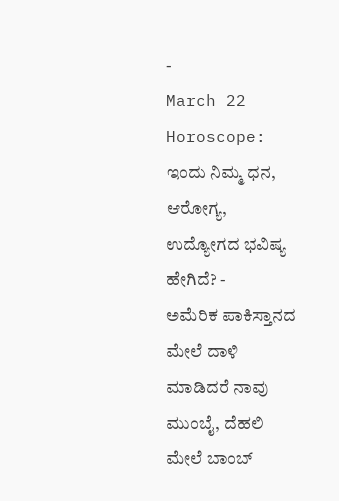-
March 22 Horoscope: ಇಂದು ನಿಮ್ಮ ಧನ, ಆರೋಗ್ಯ, ಉದ್ಯೋಗದ ಭವಿಷ್ಯ ಹೇಗಿದೆ? -
ಅಮೆರಿಕ ಪಾಕಿಸ್ತಾನದ ಮೇಲೆ ದಾಳಿ ಮಾಡಿದರೆ ನಾವು ಮುಂಬೈ, ದೆಹಲಿ ಮೇಲೆ ಬಾಂಬ್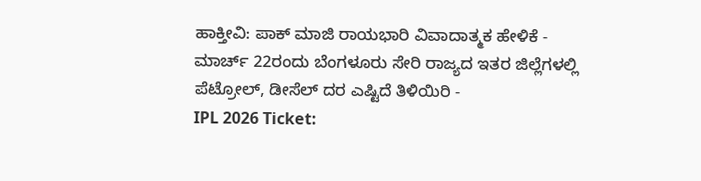ಹಾಕ್ತೀವಿ: ಪಾಕ್ ಮಾಜಿ ರಾಯಭಾರಿ ವಿವಾದಾತ್ಮಕ ಹೇಳಿಕೆ -
ಮಾರ್ಚ್ 22ರಂದು ಬೆಂಗಳೂರು ಸೇರಿ ರಾಜ್ಯದ ಇತರ ಜಿಲ್ಲೆಗಳಲ್ಲಿ ಪೆಟ್ರೋಲ್, ಡೀಸೆಲ್ ದರ ಎಷ್ಟಿದೆ ತಿಳಿಯಿರಿ -
IPL 2026 Ticket: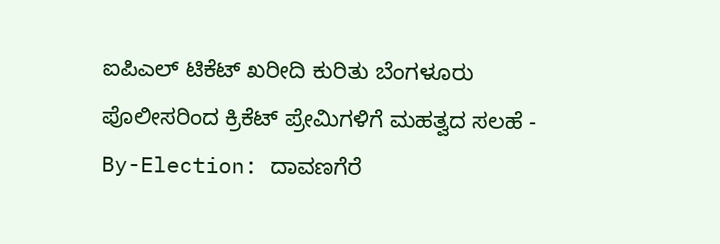ಐಪಿಎಲ್ ಟಿಕೆಟ್ ಖರೀದಿ ಕುರಿತು ಬೆಂಗಳೂರು ಪೊಲೀಸರಿಂದ ಕ್ರಿಕೆಟ್ ಪ್ರೇಮಿಗಳಿಗೆ ಮಹತ್ವದ ಸಲಹೆ -
By-Election: ದಾವಣಗೆರೆ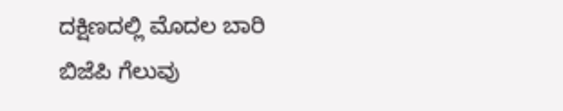ದಕ್ಷಿಣದಲ್ಲಿ ಮೊದಲ ಬಾರಿ ಬಿಜೆಪಿ ಗೆಲುವು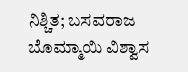ನಿಶ್ಚಿತ; ಬಸವರಾಜ ಬೊಮ್ಮಾಯಿ ವಿಶ್ವಾಸ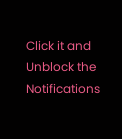Click it and Unblock the Notifications